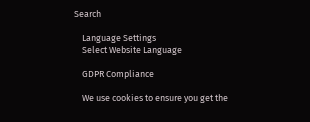Search

    Language Settings
    Select Website Language

    GDPR Compliance

    We use cookies to ensure you get the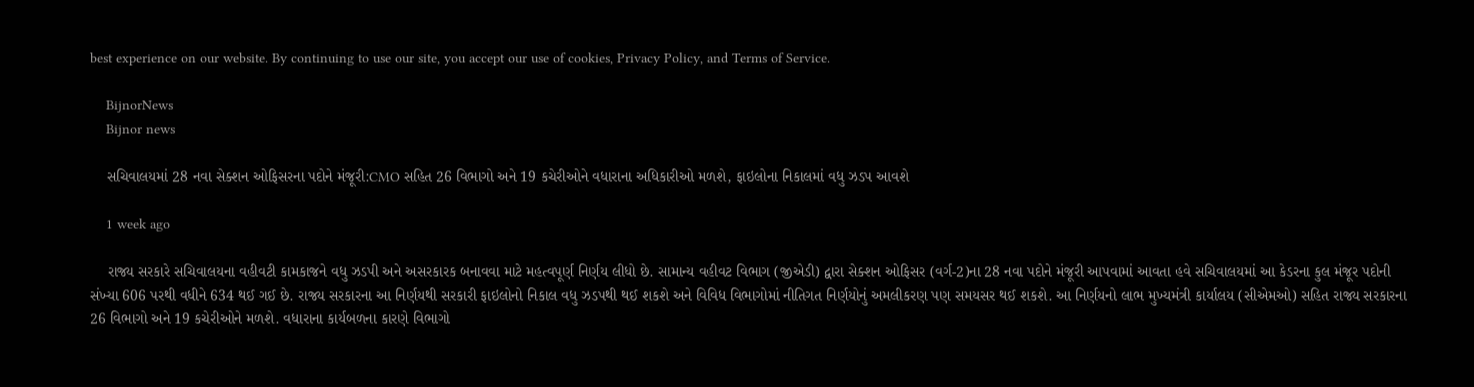best experience on our website. By continuing to use our site, you accept our use of cookies, Privacy Policy, and Terms of Service.

    BijnorNews
    Bijnor news

    સચિવાલયમાં 28 નવા સેક્શન ઓફિસરના પદોને મંજૂરી:CMO સહિત 26 વિભાગો અને 19 કચેરીઓને વધારાના અધિકારીઓ મળશે, ફાઇલોના નિકાલમાં વધુ ઝડપ આવશે

    1 week ago

    રાજ્ય સરકારે સચિવાલયના વહીવટી કામકાજને વધુ ઝડપી અને અસરકારક બનાવવા માટે મહત્વપૂર્ણ નિર્ણય લીધો છે. સામાન્ય વહીવટ વિભાગ (જીએડી) દ્વારા સેક્શન ઓફિસર (વર્ગ-2)ના 28 નવા પદોને મંજૂરી આપવામાં આવતા હવે સચિવાલયમાં આ કેડરના કુલ મંજૂર પદોની સંખ્યા 606 પરથી વધીને 634 થઈ ગઈ છે. રાજ્ય સરકારના આ નિર્ણયથી સરકારી ફાઇલોનો નિકાલ વધુ ઝડપથી થઈ શકશે અને વિવિધ વિભાગોમાં નીતિગત નિર્ણયોનું અમલીકરણ પણ સમયસર થઈ શકશે. આ નિર્ણયનો લાભ મુખ્યમંત્રી કાર્યાલય (સીએમઓ) સહિત રાજ્ય સરકારના 26 વિભાગો અને 19 કચેરીઓને મળશે. વધારાના કાર્યબળના કારણે વિભાગો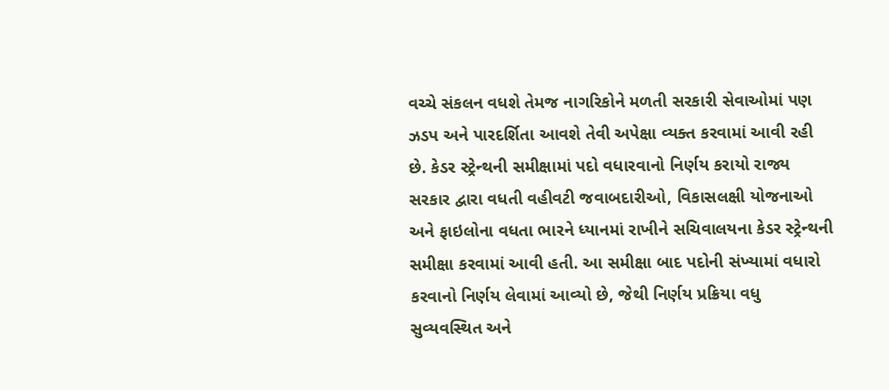વચ્ચે સંકલન વધશે તેમજ નાગરિકોને મળતી સરકારી સેવાઓમાં પણ ઝડપ અને પારદર્શિતા આવશે તેવી અપેક્ષા વ્યક્ત કરવામાં આવી રહી છે. કેડર સ્ટ્રેન્થની સમીક્ષામાં પદો વધારવાનો નિર્ણય કરાયો રાજ્ય સરકાર દ્વારા વધતી વહીવટી જવાબદારીઓ, વિકાસલક્ષી યોજનાઓ અને ફાઇલોના વધતા ભારને ધ્યાનમાં રાખીને સચિવાલયના કેડર સ્ટ્રેન્થની સમીક્ષા કરવામાં આવી હતી. આ સમીક્ષા બાદ પદોની સંખ્યામાં વધારો કરવાનો નિર્ણય લેવામાં આવ્યો છે, જેથી નિર્ણય પ્રક્રિયા વધુ સુવ્યવસ્થિત અને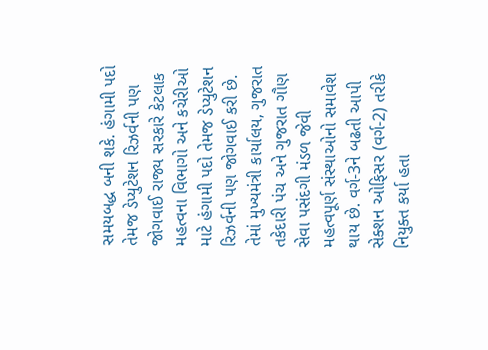સમયબદ્ધ બની શકે. હંગામી પદો તેમજ ડેપ્યુટેશન રિઝર્વની પણ જોગવાઈ રાજ્ય સરકારે કેટલાક મહત્વના વિભાગો અને કચેરીઓ માટે હંગામી પદો તેમજ ડેપ્યુટેશન રિઝર્વની પણ જોગવાઈ કરી છે. તેમાં મુખ્યમંત્રી કાર્યાલય, ગુજરાત તકેદારી પંચ અને ગુજરાત ગૌણ સેવા પસંદગી મંડળ જેવી મહત્વપૂર્ણ સંસ્થાઓનો સમાવેશ થાય છે. વર્ગ-3ને બઢતી આપી સેક્શન ઓફિસર (વર્ગ-2) તરીકે નિયુક્ત કર્યા હતા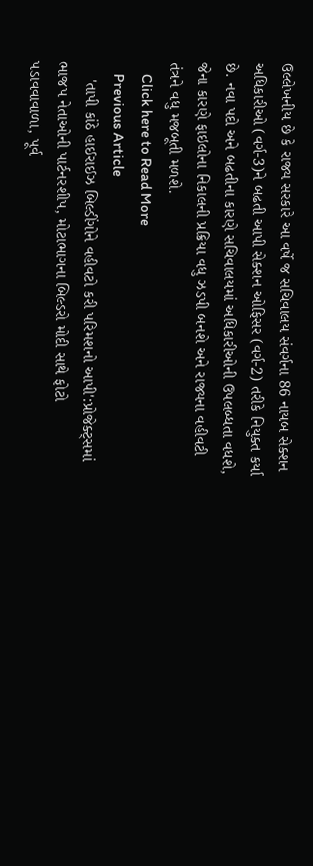ઉલ્લેખનીય છે કે રાજ્ય સરકારે આ વર્ષે જ સચિવાલય સંવર્ગના 86 નાયબ સેક્શન અધિકારીઓ (વર્ગ-3)ને બઢતી આપી સેક્શન ઓફિસર (વર્ગ-2) તરીકે નિયુક્ત કર્યા છે. નવા પદો અને બઢતીના કારણે સચિવાલયમાં અધિકારીઓની ઉપલબ્ધતા વધશે, જેના કારણે ફાઇલોના નિકાલની પ્રક્રિયા વધુ ઝડપી બનશે અને રાજ્યના વહીવટી તંત્રને વધુ મજબૂતી મળશે.
    Click here to Read More
    Previous Article
    'તાપી કાંઠે હાઈરાઈઝ બિલ્ડીંગોને વહીવટો કરી પરિમશનો આપી':પ્રોજેક્ટ્સમાં ભાજપ નેતાઓની પાર્ટનરશીપ, મોટાભાગના બિલ્ડરો મોદી સાથે ફોટો પડાવવાવાળા, પૂર્વ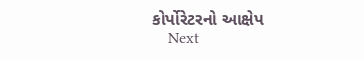કોર્પોરેટરનો આક્ષેપ
    Next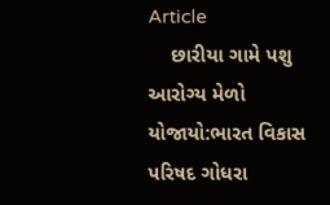Article
    છારીયા ગામે પશુ આરોગ્ય મેળો યોજાયો:ભારત વિકાસ પરિષદ ગોધરા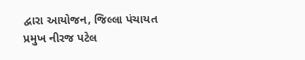દ્વારા આયોજન, જિલ્લા પંચાયત પ્રમુખ નીરજ પટેલ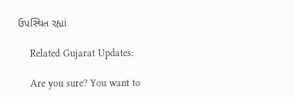ઉપસ્થિત રહ્યાં

    Related Gujarat Updates:

    Are you sure? You want to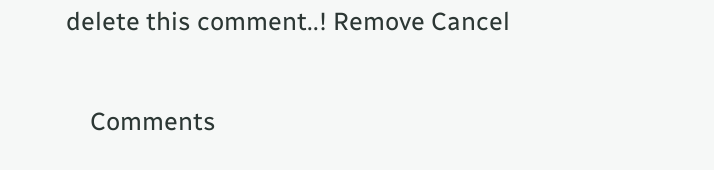delete this comment..! Remove Cancel

    Comments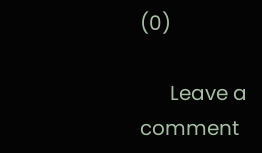(0)

      Leave a comment